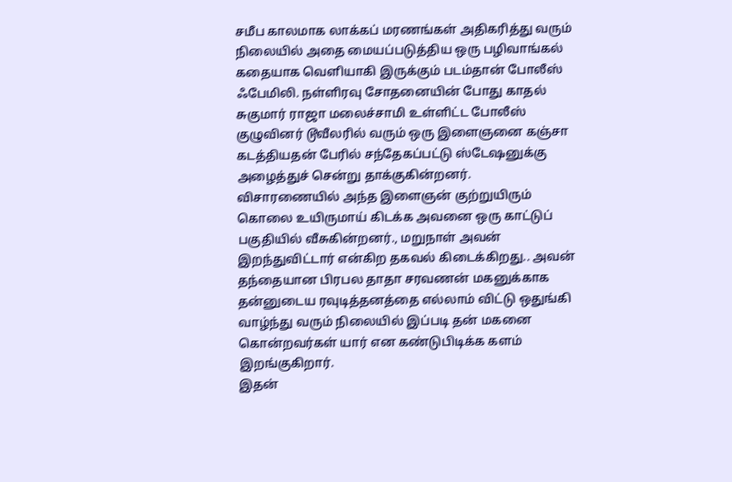சமீப காலமாக லாக்கப் மரணங்கள் அதிகரித்து வரும் நிலையில் அதை மையப்படுத்திய ஒரு பழிவாங்கல் கதையாக வெளியாகி இருக்கும் படம்தான் போலீஸ் ஃபேமிலி. நள்ளிரவு சோதனையின் போது காதல் சுகுமார் ராஜா மலைச்சாமி உள்ளிட்ட போலீஸ் குழுவினர் டூவீலரில் வரும் ஒரு இளைஞனை கஞ்சா கடத்தியதன் பேரில் சந்தேகப்பட்டு ஸ்டேஷனுக்கு அழைத்துச் சென்று தாக்குகின்றனர்.
விசாரணையில் அந்த இளைஞன் குற்றுயிரும் கொலை உயிருமாய் கிடக்க அவனை ஒரு காட்டுப் பகுதியில் வீசுகின்றனர்., மறுநாள் அவன் இறந்துவிட்டார் என்கிற தகவல் கிடைக்கிறது.. அவன் தந்தையான பிரபல தாதா சரவணன் மகனுக்காக தன்னுடைய ரவுடித்தனத்தை எல்லாம் விட்டு ஒதுங்கி வாழ்ந்து வரும் நிலையில் இப்படி தன் மகனை கொன்றவர்கள் யார் என கண்டுபிடிக்க களம் இறங்குகிறார்.
இதன்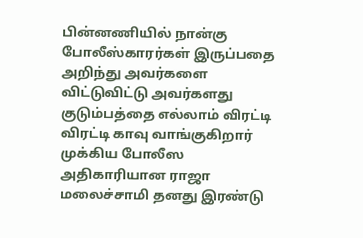பின்னணியில் நான்கு போலீஸ்காரர்கள் இருப்பதை அறிந்து அவர்களை விட்டுவிட்டு அவர்களது குடும்பத்தை எல்லாம் விரட்டி விரட்டி காவு வாங்குகிறார் முக்கிய போலீஸ அதிகாரியான ராஜா மலைச்சாமி தனது இரண்டு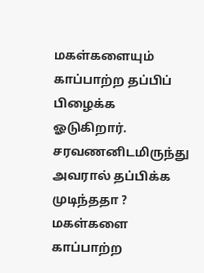மகள்களையும் காப்பாற்ற தப்பிப் பிழைக்க ஓடுகிறார். சரவணனிடமிருந்து அவரால் தப்பிக்க முடிந்ததா ? மகள்களை காப்பாற்ற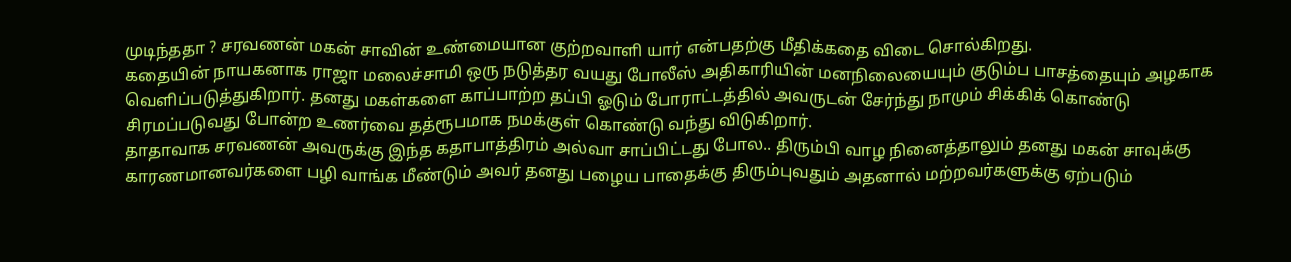முடிந்ததா ? சரவணன் மகன் சாவின் உண்மையான குற்றவாளி யார் என்பதற்கு மீதிக்கதை விடை சொல்கிறது.
கதையின் நாயகனாக ராஜா மலைச்சாமி ஒரு நடுத்தர வயது போலீஸ் அதிகாரியின் மனநிலையையும் குடும்ப பாசத்தையும் அழகாக வெளிப்படுத்துகிறார். தனது மகள்களை காப்பாற்ற தப்பி ஓடும் போராட்டத்தில் அவருடன் சேர்ந்து நாமும் சிக்கிக் கொண்டு சிரமப்படுவது போன்ற உணர்வை தத்ரூபமாக நமக்குள் கொண்டு வந்து விடுகிறார்.
தாதாவாக சரவணன் அவருக்கு இந்த கதாபாத்திரம் அல்வா சாப்பிட்டது போல.. திரும்பி வாழ நினைத்தாலும் தனது மகன் சாவுக்கு காரணமானவர்களை பழி வாங்க மீண்டும் அவர் தனது பழைய பாதைக்கு திரும்புவதும் அதனால் மற்றவர்களுக்கு ஏற்படும்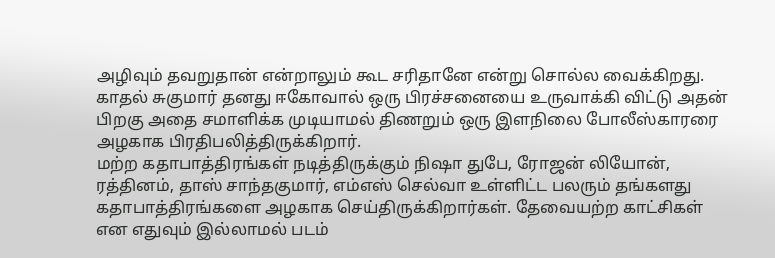அழிவும் தவறுதான் என்றாலும் கூட சரிதானே என்று சொல்ல வைக்கிறது.
காதல் சுகுமார் தனது ஈகோவால் ஒரு பிரச்சனையை உருவாக்கி விட்டு அதன் பிறகு அதை சமாளிக்க முடியாமல் திணறும் ஒரு இளநிலை போலீஸ்காரரை அழகாக பிரதிபலித்திருக்கிறார்.
மற்ற கதாபாத்திரங்கள் நடித்திருக்கும் நிஷா துபே, ரோஜன் லியோன், ரத்தினம், தாஸ் சாந்தகுமார், எம்எஸ் செல்வா உள்ளிட்ட பலரும் தங்களது கதாபாத்திரங்களை அழகாக செய்திருக்கிறார்கள். தேவையற்ற காட்சிகள் என எதுவும் இல்லாமல் படம்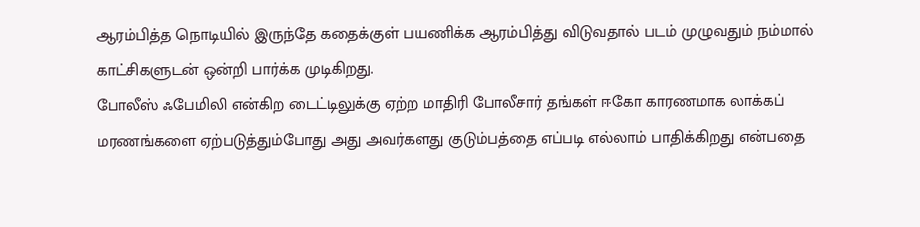ஆரம்பித்த நொடியில் இருந்தே கதைக்குள் பயணிக்க ஆரம்பித்து விடுவதால் படம் முழுவதும் நம்மால் காட்சிகளுடன் ஒன்றி பார்க்க முடிகிறது.
போலீஸ் ஃபேமிலி என்கிற டைட்டிலுக்கு ஏற்ற மாதிரி போலீசார் தங்கள் ஈகோ காரணமாக லாக்கப் மரணங்களை ஏற்படுத்தும்போது அது அவர்களது குடும்பத்தை எப்படி எல்லாம் பாதிக்கிறது என்பதை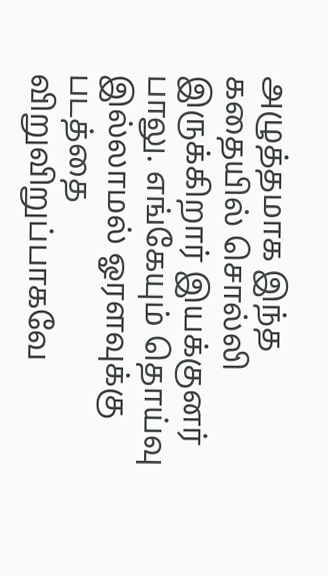அழுத்தமாக இந்த கதையில் சொல்லி இருக்கிறார் இயக்குனர் பாலு. எங்கேயும் தொய்வு இல்லாமல் ஓரளவுக்கு படத்தை விறுவிறுப்பாகவே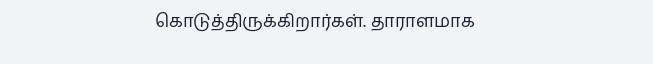கொடுத்திருக்கிறார்கள். தாராளமாக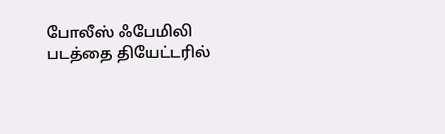போலீஸ் ஃபேமிலி படத்தை தியேட்டரில்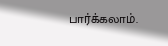பார்க்கலாம்.